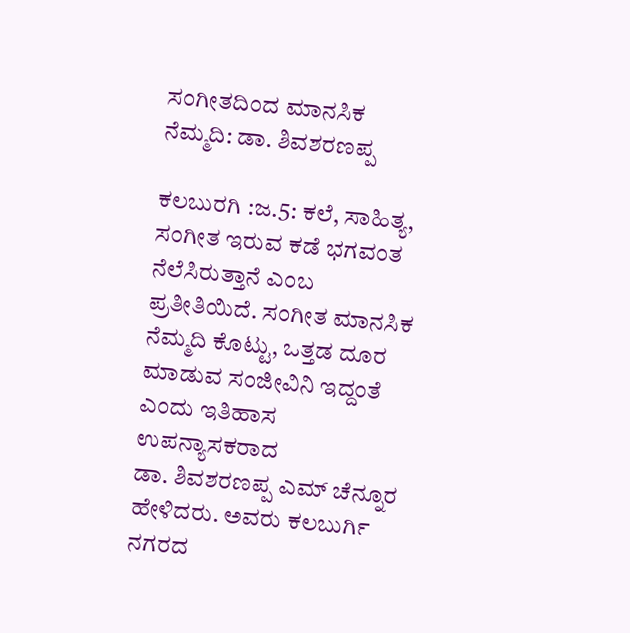ಸಂಗೀತದಿಂದ ಮಾನಸಿಕ ನೆಮ್ಮದಿ: ಡಾ. ಶಿವಶರಣಪ್ಪ

ಕಲಬುರಗಿ :ಜ.5: ಕಲೆ, ಸಾಹಿತ್ಯ, ಸಂಗೀತ ಇರುವ ಕಡೆ ಭಗವಂತ ನೆಲೆಸಿರುತ್ತಾನೆ ಎಂಬ ಪ್ರತೀತಿಯಿದೆ. ಸಂಗೀತ ಮಾನಸಿಕ ನೆಮ್ಮದಿ ಕೊಟ್ಟು, ಒತ್ತಡ ದೂರ ಮಾಡುವ ಸಂಜೀವಿನಿ ಇದ್ದಂತೆ ಎಂದು ಇತಿಹಾಸ ಉಪನ್ಯಾಸಕರಾದ
ಡಾ. ಶಿವಶರಣಪ್ಪ ಎಮ್ ಚೆನ್ನೂರ ಹೇಳಿದರು. ಅವರು ಕಲಬುರ್ಗಿ ನಗರದ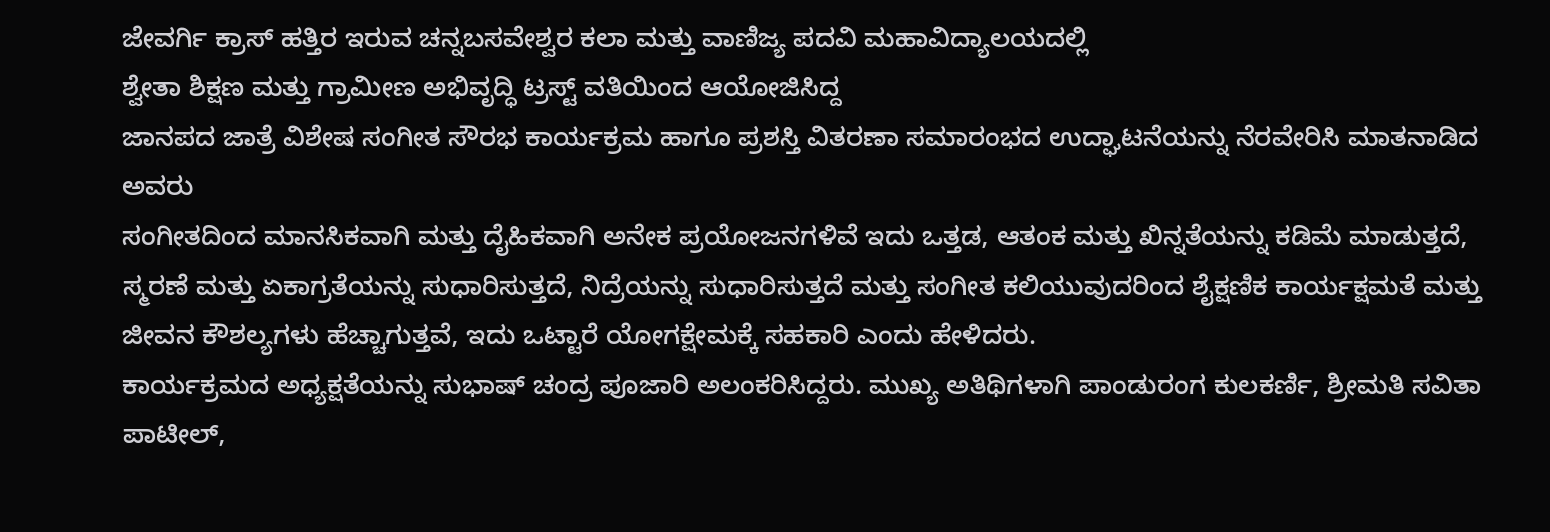ಜೇವರ್ಗಿ ಕ್ರಾಸ್ ಹತ್ತಿರ ಇರುವ ಚನ್ನಬಸವೇಶ್ವರ ಕಲಾ ಮತ್ತು ವಾಣಿಜ್ಯ ಪದವಿ ಮಹಾವಿದ್ಯಾಲಯದಲ್ಲಿ
ಶ್ವೇತಾ ಶಿಕ್ಷಣ ಮತ್ತು ಗ್ರಾಮೀಣ ಅಭಿವೃದ್ಧಿ ಟ್ರಸ್ಟ್ ವತಿಯಿಂದ ಆಯೋಜಿಸಿದ್ದ
ಜಾನಪದ ಜಾತ್ರೆ ವಿಶೇಷ ಸಂಗೀತ ಸೌರಭ ಕಾರ್ಯಕ್ರಮ ಹಾಗೂ ಪ್ರಶಸ್ತಿ ವಿತರಣಾ ಸಮಾರಂಭದ ಉದ್ಘಾಟನೆಯನ್ನು ನೆರವೇರಿಸಿ ಮಾತನಾಡಿದ ಅವರು
ಸಂಗೀತದಿಂದ ಮಾನಸಿಕವಾಗಿ ಮತ್ತು ದೈಹಿಕವಾಗಿ ಅನೇಕ ಪ್ರಯೋಜನಗಳಿವೆ ಇದು ಒತ್ತಡ, ಆತಂಕ ಮತ್ತು ಖಿನ್ನತೆಯನ್ನು ಕಡಿಮೆ ಮಾಡುತ್ತದೆ, ಸ್ಮರಣೆ ಮತ್ತು ಏಕಾಗ್ರತೆಯನ್ನು ಸುಧಾರಿಸುತ್ತದೆ, ನಿದ್ರೆಯನ್ನು ಸುಧಾರಿಸುತ್ತದೆ ಮತ್ತು ಸಂಗೀತ ಕಲಿಯುವುದರಿಂದ ಶೈಕ್ಷಣಿಕ ಕಾರ್ಯಕ್ಷಮತೆ ಮತ್ತು ಜೀವನ ಕೌಶಲ್ಯಗಳು ಹೆಚ್ಚಾಗುತ್ತವೆ, ಇದು ಒಟ್ಟಾರೆ ಯೋಗಕ್ಷೇಮಕ್ಕೆ ಸಹಕಾರಿ ಎಂದು ಹೇಳಿದರು.
ಕಾರ್ಯಕ್ರಮದ ಅಧ್ಯಕ್ಷತೆಯನ್ನು ಸುಭಾಷ್ ಚಂದ್ರ ಪೂಜಾರಿ ಅಲಂಕರಿಸಿದ್ದರು. ಮುಖ್ಯ ಅತಿಥಿಗಳಾಗಿ ಪಾಂಡುರಂಗ ಕುಲಕರ್ಣಿ, ಶ್ರೀಮತಿ ಸವಿತಾ ಪಾಟೀಲ್,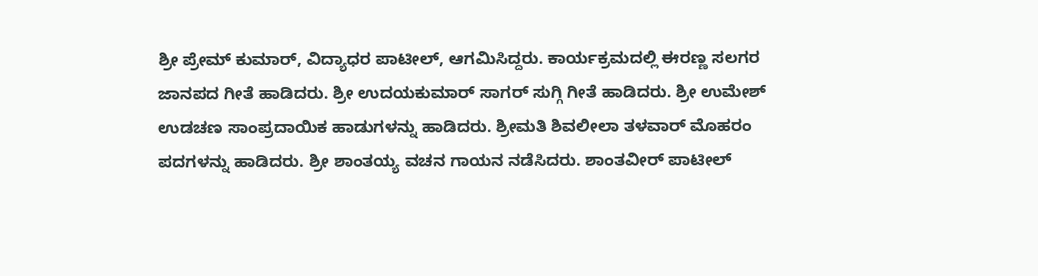ಶ್ರೀ ಪ್ರೇಮ್ ಕುಮಾರ್, ವಿದ್ಯಾಧರ ಪಾಟೀಲ್, ಆಗಮಿಸಿದ್ದರು. ಕಾರ್ಯಕ್ರಮದಲ್ಲಿ ಈರಣ್ಣ ಸಲಗರ ಜಾನಪದ ಗೀತೆ ಹಾಡಿದರು. ಶ್ರೀ ಉದಯಕುಮಾರ್ ಸಾಗರ್ ಸುಗ್ಗಿ ಗೀತೆ ಹಾಡಿದರು. ಶ್ರೀ ಉಮೇಶ್ ಉಡಚಣ ಸಾಂಪ್ರದಾಯಿಕ ಹಾಡುಗಳನ್ನು ಹಾಡಿದರು. ಶ್ರೀಮತಿ ಶಿವಲೀಲಾ ತಳವಾರ್ ಮೊಹರಂ ಪದಗಳನ್ನು ಹಾಡಿದರು. ಶ್ರೀ ಶಾಂತಯ್ಯ ವಚನ ಗಾಯನ ನಡೆಸಿದರು. ಶಾಂತವೀರ್ ಪಾಟೀಲ್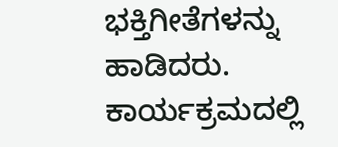ಭಕ್ತಿಗೀತೆಗಳನ್ನು ಹಾಡಿದರು. ಕಾರ್ಯಕ್ರಮದಲ್ಲಿ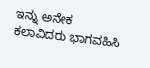ಇನ್ನು ಅನೇಕ ಕಲಾವಿದರು ಭಾಗವಹಿಸಿ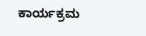ಕಾರ್ಯಕ್ರಮ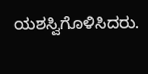ಯಶಸ್ವಿಗೊಳಿಸಿದರು.